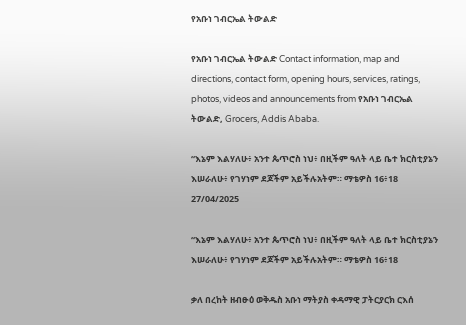የአቡነ ገብርኤል ትውልድ

የአቡነ ገብርኤል ትውልድ Contact information, map and directions, contact form, opening hours, services, ratings, photos, videos and announcements from የአቡነ ገብርኤል ትውልድ, Grocers, Addis Ababa.

“እኔም እልሃለሁ፥ አንተ ጴጥሮስ ነህ፥ በዚችም ዓለት ላይ ቤተ ክርስቲያኔን እሠራለሁ፥ የገሃነም ደጆችም አይችሉአትም። ማቴዎስ 16፥18
27/04/2025

“እኔም እልሃለሁ፥ አንተ ጴጥሮስ ነህ፥ በዚችም ዓለት ላይ ቤተ ክርስቲያኔን እሠራለሁ፥ የገሃነም ደጆችም አይችሉአትም። ማቴዎስ 16፥18

ቃለ በረከት ዘብፁዕ ወቅዱስ አቡነ ማትያስ ቀዳማዊ ፓትርያርክ ርእሰ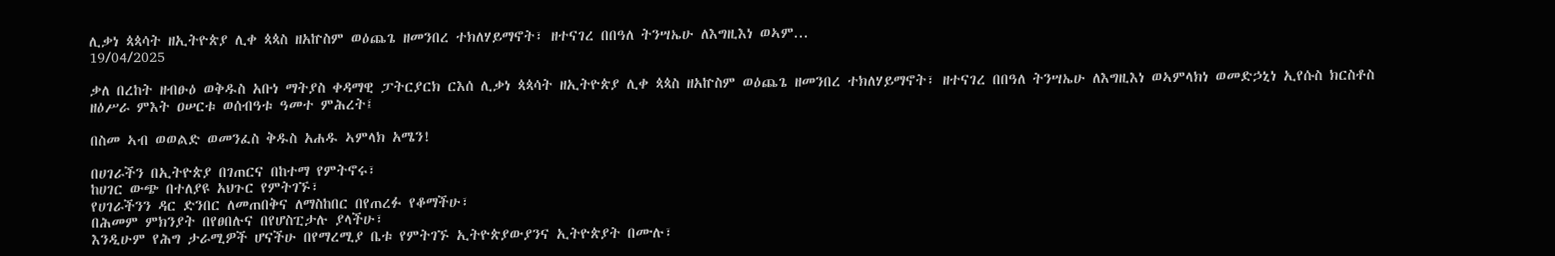ሊቃነ ጳጳሳት ዘኢትዮጵያ ሊቀ ጳጳስ ዘአኵስም ወዕጨጌ ዘመንበረ ተክለሃይማኖት፣ ዘተናገረ በበዓለ ትንሣኤሁ ለእግዚእነ ወኣም...
19/04/2025

ቃለ በረከት ዘብፁዕ ወቅዱስ አቡነ ማትያስ ቀዳማዊ ፓትርያርክ ርእሰ ሊቃነ ጳጳሳት ዘኢትዮጵያ ሊቀ ጳጳስ ዘአኵስም ወዕጨጌ ዘመንበረ ተክለሃይማኖት፣ ዘተናገረ በበዓለ ትንሣኤሁ ለእግዚእነ ወኣምላክነ ወመድኃኒነ ኢየሱስ ክርስቶስ ዘዕሥራ ምእት ዐሠርቱ ወሰብዓቱ ዓመተ ምሕረት፤

በስመ ኣብ ወወልድ ወመንፈስ ቅዱስ አሐዱ ኣምላክ አሜን!

በሀገራችን በኢትዮጵያ በገጠርና በከተማ የምትኖሩ፣
ከሀገር ውጭ በተለያዩ አህጉር የምትገኙ፣
የሀገራችንን ዳር ድንበር ለመጠበቅና ለማስከበር በየጠረፉ የቆማችሁ፣
በሕመም ምክንያት በየፀበሉና በየሆስፒታሉ ያላችሁ፣
እንዲሁም የሕግ ታራሚዎች ሆናችሁ በየማረሚያ ቤቱ የምትገኙ ኢትዮጵያውያንና ኢትዮጵያት በሙሉ፣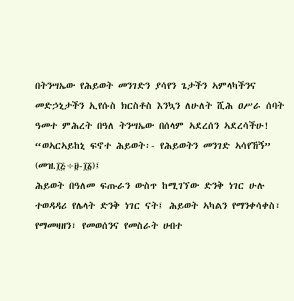በትንሣኤው የሕይወት መንገድን ያሳየን ጌታችን ኣምላካችንና መድኃኒታችን ኢየሱስ ክርስቶስ እንኳን ለሁለት ሺሕ ዐሥራ ሰባት ዓመተ ምሕረት በዓለ ትንሣኤው በሰላም ኣደረሰን ኣደረሳችሁ!
“ወኣርኣይከኒ ፍኖተ ሕይወት፡- የሕይወትን መንገድ ኣሳየኸኝ” (መዝ.፲፭÷፱-፲፩)፤
ሕይወት በዓለመ ፍጡራን ውስጥ ከሚገኘው ድንቅ ነገር ሁሉ ተወዳዳሪ የሌላት ድንቅ ነገር ናት፤ ሕይወት ኣካልን የማንቀሳቀስ፣ የማመዛዘን፣ የመወሰንና የመስራት ሀብተ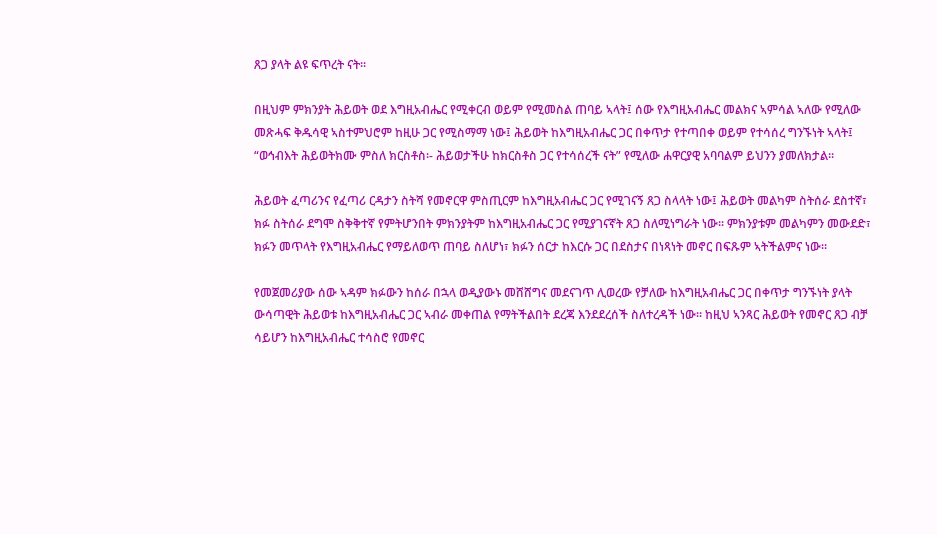ጸጋ ያላት ልዩ ፍጥረት ናት፡፡

በዚህም ምክንያት ሕይወት ወደ እግዚአብሔር የሚቀርብ ወይም የሚመስል ጠባይ ኣላት፤ ሰው የእግዚአብሔር መልክና ኣምሳል ኣለው የሚለው መጽሓፍ ቅዱሳዊ ኣስተምህሮም ከዚሁ ጋር የሚስማማ ነው፤ ሕይወት ከእግዚአብሔር ጋር በቀጥታ የተጣበቀ ወይም የተሳሰረ ግንኙነት ኣላት፤ “ወኅብእት ሕይወትክሙ ምስለ ክርስቶስ፡- ሕይወታችሁ ከክርስቶስ ጋር የተሳሰረች ናት” የሚለው ሐዋርያዊ አባባልም ይህንን ያመለክታል፡፡

ሕይወት ፈጣሪንና የፈጣሪ ርዳታን ስትሻ የመኖርዋ ምስጢርም ከእግዚአብሔር ጋር የሚገናኝ ጸጋ ስላላት ነው፤ ሕይወት መልካም ስትሰራ ደስተኛ፣ ክፉ ስትሰራ ደግሞ ስቅቅተኛ የምትሆንበት ምክንያትም ከእግዚአብሔር ጋር የሚያገናኛት ጸጋ ስለሚነግራት ነው፡፡ ምክንያቱም መልካምን መውደድ፣ ክፉን መጥላት የእግዚአብሔር የማይለወጥ ጠባይ ስለሆነ፣ ክፉን ሰርታ ከእርሱ ጋር በደስታና በነጻነት መኖር በፍጹም ኣትችልምና ነው፡፡

የመጀመሪያው ሰው ኣዳም ክፉውን ከሰራ በኋላ ወዲያውኑ መሸሸግና መደናገጥ ሊወረው የቻለው ከእግዚአብሔር ጋር በቀጥታ ግንኙነት ያላት ውሳጣዊት ሕይወቱ ከእግዚአብሔር ጋር ኣብራ መቀጠል የማትችልበት ደረጃ እንደደረሰች ስለተረዳች ነው፡፡ ከዚህ ኣንጻር ሕይወት የመኖር ጸጋ ብቻ ሳይሆን ከእግዚአብሔር ተሳስሮ የመኖር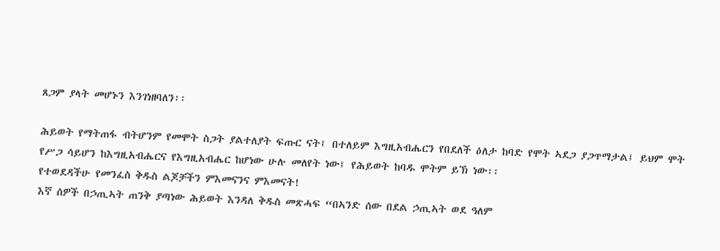ጸጋም ያላት መሆኑን እንገነዘባለን፡፡

ሕይወት የማትጠፋ ብትሆንም የመሞት ስጋት ያልተለያት ፍጡር ናት፤ በተለይም እግዚአብሔርን የበደለች ዕለታ ከባድ የሞት ኣደጋ ያጋጥማታል፤ ይህም ሞት የሥጋ ሳይሆን ከእግዚአብሔርና የእግዚአብሔር ከሆነው ሁሉ መለየት ነው፤ የሕይወት ከባዱ ሞትም ይኽ ነው፡፡
የተወደዳችሁ የመንፈስ ቅዱስ ልጆቻችን ምእመናንና ምእመናት!
እኛ ሰዎች በኃጢኣት ጠንቅ ያጣነው ሕይወት እንዳለ ቅዱስ መጽሓፍ “በኣንድ ሰው በደል ኃጢኣት ወደ ዓለም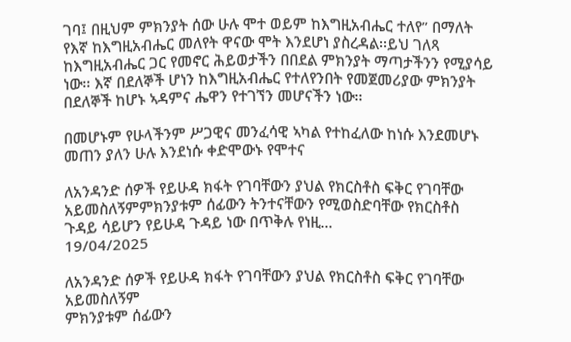ገባ፤ በዚህም ምክንያት ሰው ሁሉ ሞተ ወይም ከእግዚአብሔር ተለየ” በማለት የእኛ ከእግዚአብሔር መለየት ዋናው ሞት እንደሆነ ያስረዳል፡፡ይህ ገለጻ ከእግዚአብሔር ጋር የመኖር ሕይወታችን በበደል ምክንያት ማጣታችንን የሚያሳይ ነው፡፡ እኛ በደለኞች ሆነን ከእግዚአብሔር የተለየንበት የመጀመሪያው ምክንያት በደለኞች ከሆኑ ኣዳምና ሔዋን የተገኘን መሆናችን ነው፡፡

በመሆኑም የሁላችንም ሥጋዊና መንፈሳዊ ኣካል የተከፈለው ከነሱ እንደመሆኑ መጠን ያለን ሁሉ እንደነሱ ቀድሞውኑ የሞተና

ለአንዳንድ ሰዎች የይሁዳ ክፋት የገባቸውን ያህል የክርስቶስ ፍቅር የገባቸው አይመስለኝምምክንያቱም ሰፊውን ትንተናቸውን የሚወስድባቸው የክርስቶስ ጉዳይ ሳይሆን የይሁዳ ጉዳይ ነው በጥቅሉ የነዚ...
19/04/2025

ለአንዳንድ ሰዎች የይሁዳ ክፋት የገባቸውን ያህል የክርስቶስ ፍቅር የገባቸው አይመስለኝም
ምክንያቱም ሰፊውን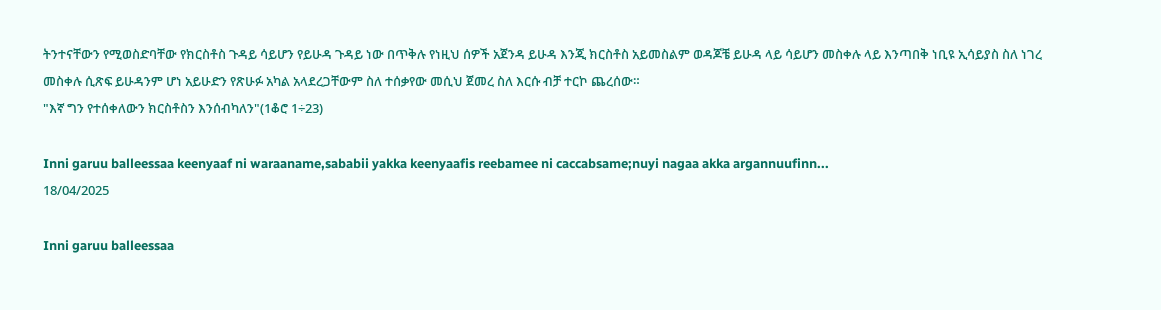ትንተናቸውን የሚወስድባቸው የክርስቶስ ጉዳይ ሳይሆን የይሁዳ ጉዳይ ነው በጥቅሉ የነዚህ ሰዎች አጀንዳ ይሁዳ እንጂ ክርስቶስ አይመስልም ወዳጆቼ ይሁዳ ላይ ሳይሆን መስቀሉ ላይ እንጣበቅ ነቢዩ ኢሳይያስ ስለ ነገረ መስቀሉ ሲጽፍ ይሁዳንም ሆነ አይሁድን የጽሁፉ አካል አላደረጋቸውም ስለ ተሰቃየው መሲህ ጀመረ ስለ እርሱ ብቻ ተርኮ ጨረሰው።
"እኛ ግን የተሰቀለውን ክርስቶስን እንሰብካለን"(1ቆሮ 1÷23)

Inni garuu balleessaa keenyaaf ni waraaname,sababii yakka keenyaafis reebamee ni caccabsame;nuyi nagaa akka argannuufinn...
18/04/2025

Inni garuu balleessaa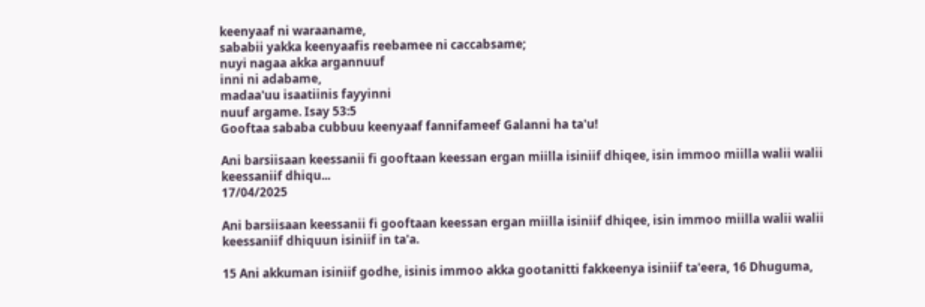keenyaaf ni waraaname,
sababii yakka keenyaafis reebamee ni caccabsame;
nuyi nagaa akka argannuuf
inni ni adabame,
madaa'uu isaatiinis fayyinni
nuuf argame. Isay 53:5
Gooftaa sababa cubbuu keenyaaf fannifameef Galanni ha ta'u!

Ani barsiisaan keessanii fi gooftaan keessan ergan miilla isiniif dhiqee, isin immoo miilla walii walii keessaniif dhiqu...
17/04/2025

Ani barsiisaan keessanii fi gooftaan keessan ergan miilla isiniif dhiqee, isin immoo miilla walii walii keessaniif dhiquun isiniif in ta'a.

15 Ani akkuman isiniif godhe, isinis immoo akka gootanitti fakkeenya isiniif ta'eera, 16 Dhuguma,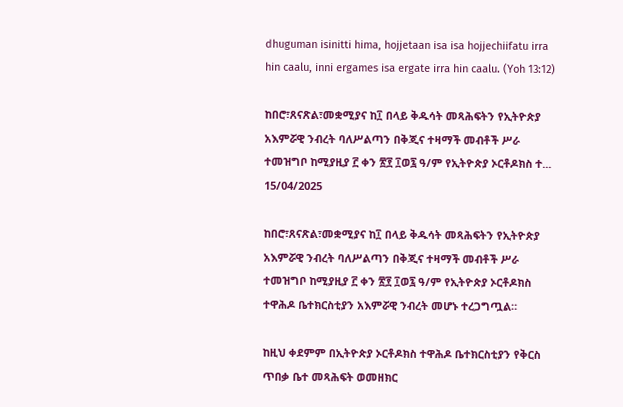dhuguman isinitti hima, hojjetaan isa isa hojjechiifatu irra hin caalu, inni ergames isa ergate irra hin caalu. (Yoh 13:12)

ከበሮ፣ጸናጽል፣መቋሚያና ከ፲ በላይ ቅዱሳት መጻሕፍትን የኢትዮጵያ አእምሯዊ ንብረት ባለሥልጣን በቅጂና ተዛማች መብቶች ሥራ ተመዝግቦ ከሚያዚያ ፫ ቀን ፳፻ ፲ወ፯ ዓ/ም የኢትዮጵያ ኦርቶዶክስ ተ...
15/04/2025

ከበሮ፣ጸናጽል፣መቋሚያና ከ፲ በላይ ቅዱሳት መጻሕፍትን የኢትዮጵያ አእምሯዊ ንብረት ባለሥልጣን በቅጂና ተዛማች መብቶች ሥራ ተመዝግቦ ከሚያዚያ ፫ ቀን ፳፻ ፲ወ፯ ዓ/ም የኢትዮጵያ ኦርቶዶክስ ተዋሕዶ ቤተክርስቲያን አእምሯዊ ንብረት መሆኑ ተረጋግጧል።

ከዚህ ቀደምም በኢትዮጵያ ኦርቶዶክስ ተዋሕዶ ቤተክርስቲያን የቅርስ ጥበቃ ቤተ መጻሕፍት ወመዘክር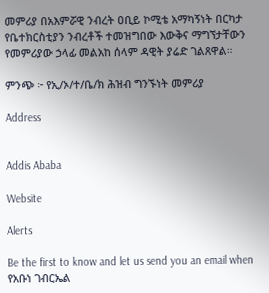መምሪያ በአእምሯዊ ንብረት ዐቢይ ኮሚቴ አማካኝነት በርካታ የቤተክርስቲያን ንብረቶች ተመዝግበው እውቅና ማግኘታቸውን የመምሪያው ኃላፊ መልአከ ሰላም ዳዊት ያሬድ ገልጸዋል።

ምንጭ ፦ የኢ/ኦ/ተ/ቤ/ክ ሕዝብ ግንኙነት መምሪያ

Address


Addis Ababa

Website

Alerts

Be the first to know and let us send you an email when የአቡነ ገብርኤል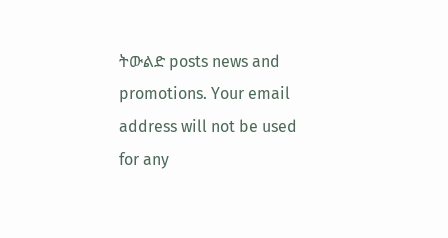ትውልድ posts news and promotions. Your email address will not be used for any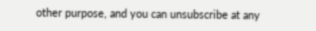other purpose, and you can unsubscribe at any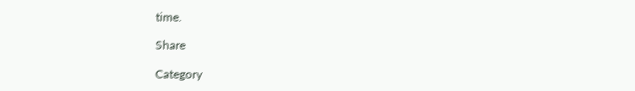time.

Share

Category